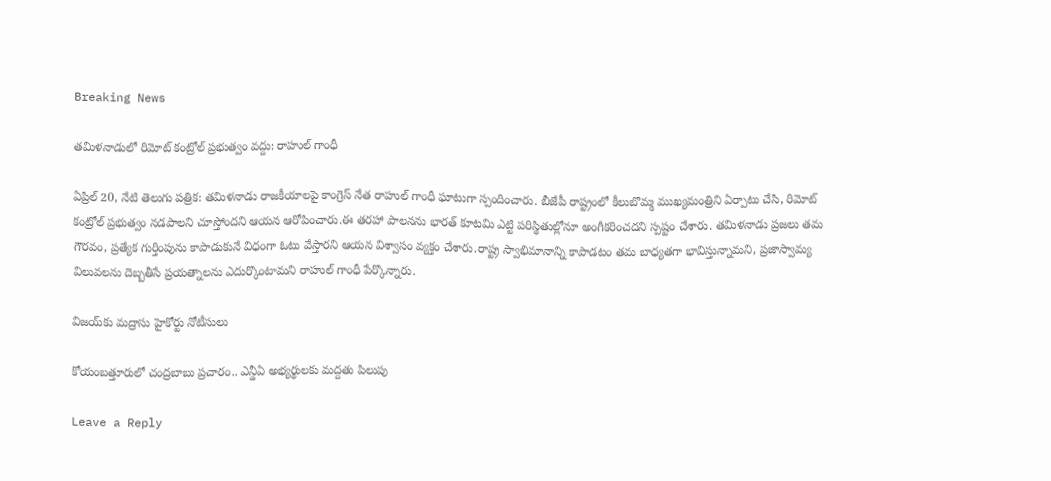Breaking News

తమిళనాడులో రిమోట్ కంట్రోల్ ప్రభుత్వం వద్దు: రాహుల్ గాంధీ

ఏప్రిల్ 20, నేటి తెలుగు పత్రిక: తమిళనాడు రాజకీయాలపై కాంగ్రెస్ నేత రాహుల్ గాంధీ ఘాటుగా స్పందించారు. బీజేపీ రాష్ట్రంలో కీలుబొమ్మ ముఖ్యమంత్రిని ఏర్పాటు చేసి, రిమోట్ కంట్రోల్ ప్రభుత్వం నడపాలని చూస్తోందని ఆయన ఆరోపించారు.ఈ తరహా పాలనను భారత్ కూటమి ఎట్టి పరిస్థితుల్లోనూ అంగీకరించదని స్పష్టం చేశారు. తమిళనాడు ప్రజలు తమ గౌరవం, ప్రత్యేక గుర్తింపును కాపాడుకునే విధంగా ఓటు వేస్తారని ఆయన విశ్వాసం వ్యక్తం చేశారు.రాష్ట్ర స్వాభిమానాన్ని కాపాడటం తమ బాధ్యతగా భావిస్తున్నామని, ప్రజాస్వామ్య విలువలను దెబ్బతీసే ప్రయత్నాలను ఎదుర్కొంటామని రాహుల్ గాంధీ పేర్కొన్నారు.

విజయ్‌కు మద్రాసు హైకోర్టు నోటీసులు

కోయంబత్తూరులో చంద్రబాబు ప్రచారం.. ఎన్డీఏ అభ్యర్థులకు మద్దతు పిలుపు

Leave a Reply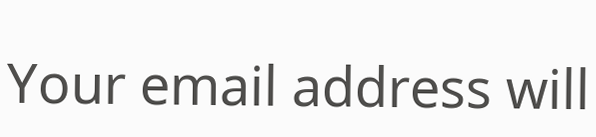Your email address will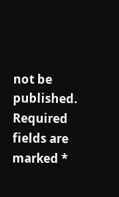not be published. Required fields are marked *